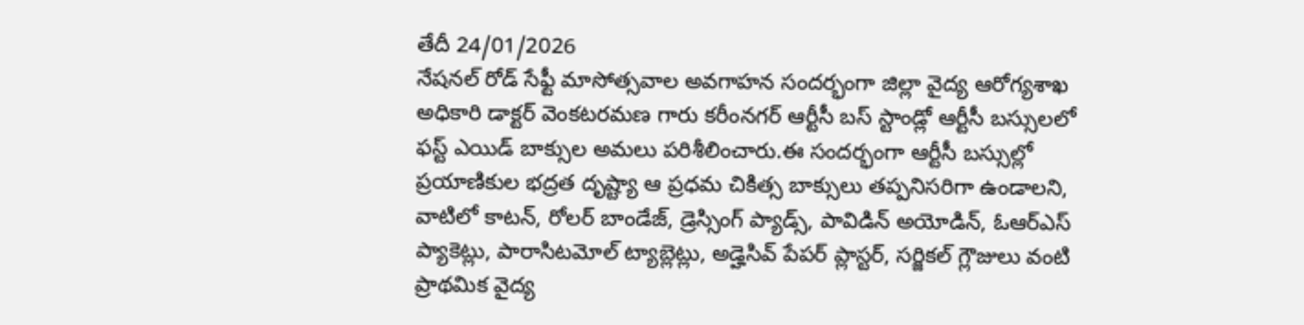తేదీ 24/01/2026
నేషనల్ రోడ్ సేఫ్టీ మాసోత్సవాల అవగాహన సందర్భంగా జిల్లా వైద్య ఆరోగ్యశాఖ అధికారి డాక్టర్ వెంకటరమణ గారు కరీంనగర్ ఆర్టీసీ బస్ స్టాండ్లో ఆర్టీసీ బస్సులలో ఫస్ట్ ఎయిడ్ బాక్సుల అమలు పరిశీలించారు.ఈ సందర్భంగా ఆర్టీసీ బస్సుల్లో ప్రయాణికుల భద్రత దృష్ట్యా ఆ ప్రధమ చికిత్స బాక్సులు తప్పనిసరిగా ఉండాలని, వాటిలో కాటన్, రోలర్ బాండేజ్, డ్రెస్సింగ్ ప్యాడ్స్, పావిడిన్ అయోడిన్, ఓఆర్ఎస్ ప్యాకెట్లు, పారాసిటమోల్ ట్యాబ్లెట్లు, అడ్హెసివ్ పేపర్ ప్లాస్టర్, సర్జికల్ గ్లౌజులు వంటి ప్రాథమిక వైద్య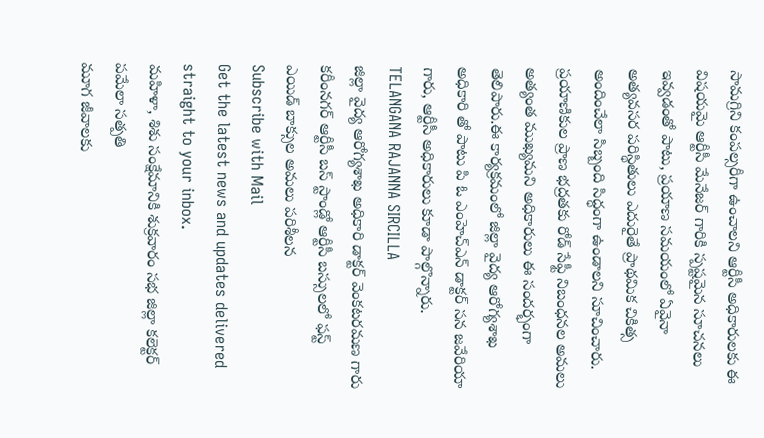సామగ్రిని కంపల్సరీగా ఉంచాలని ఆర్టీసీ అధికారులకు ఈ విషయమై ఆర్టీసీ మేనేజర్ గారికి స్పష్టమైన సూచనలు ఇవ్వడంతో పాటు, ప్రయాణ సమయంలో ఏవైనా అత్యవసర పరిస్థితులు ఎదురైతే ప్రాథమిక చికిత్స అందించేలా సిబ్బంది సిద్ధంగా ఉండాలని సూచించారు. ప్రయాణికుల ప్రాణ భద్రతకు రోడ్ సేఫ్టీ నిబంధనల అమలు అత్యంత ముఖ్యమని అధికారులు ఈ సందర్భంగా తెలిపారు.ఈ కార్యక్రమంలో జిల్లా వైద్య ఆరోగ్యశాఖ అధికారి తో పాటు పి ఓ ఎంహెచ్ఎన్ డాక్టర్ సన జవేరియా గారు, ఆర్టీసీ అధికారులు కూడా పాల్గొన్నారు.
TELANGANA RAJANNA SIRCILLA
జిల్లా వైద్య ఆరోగ్యశాఖ అధికారి డాక్టర్ వెంకటరమణ గారు కరీంనగర్ ఆర్టీసీ బస్ స్టాండ్లో ఆర్టీసీ బస్సులలో ఫస్ట్ ఎయిడ్ బాక్సుల అమలు పరిశీలన
Subscribe with Mail
Get the latest news and updates delivered straight to your inbox.
మహిళా, శిశు సంక్షేమానికి శుక్రవారం సభ జిల్లా కలెక్టర్ పమేలా సత్పతి
మూగ జీవాలకు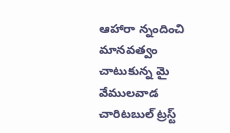ఆహారా న్నందించి మానవత్వం చాటుకున్న మై వేములవాడ చారిటబుల్ ట్రస్ట్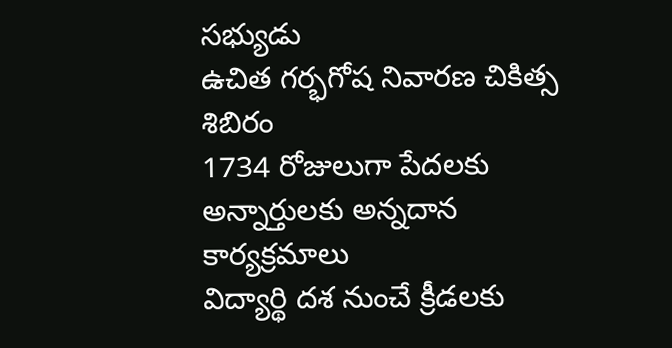సభ్యుడు
ఉచిత గర్భగోష నివారణ చికిత్స శిబిరం
1734 రోజులుగా పేదలకు అన్నార్తులకు అన్నదాన కార్యక్రమాలు
విద్యార్థి దశ నుంచే క్రీడలకు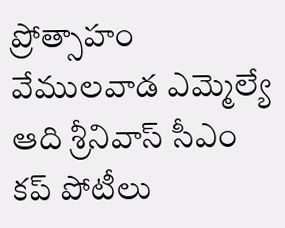ప్రోత్సాహం వేములవాడ ఎమ్మెల్యే ఆది శ్రీనివాస్ సీఎం కప్ పోటీలు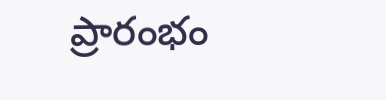ప్రారంభం